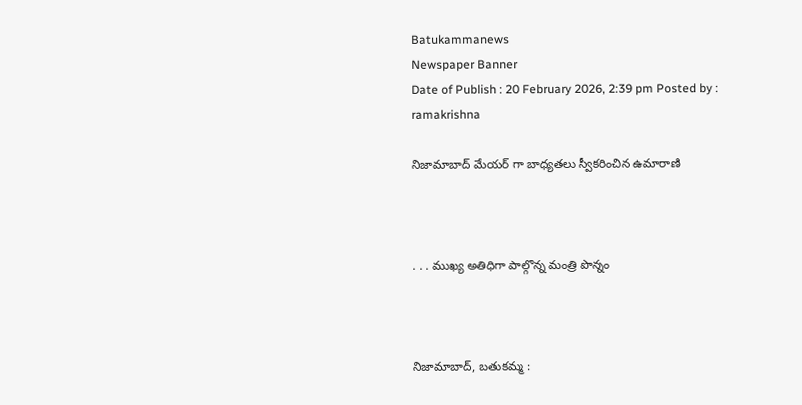Batukammanews
Newspaper Banner
Date of Publish : 20 February 2026, 2:39 pm Posted by : ramakrishna

నిజామాబాద్ మేయర్ గా బాధ్యతలు స్వీకరించిన ఉమారాణి



. . . ముఖ్య అతిధిగా పాల్గొన్న మంత్రి పొన్నం



నిజామాబాద్, బతుకమ్మ :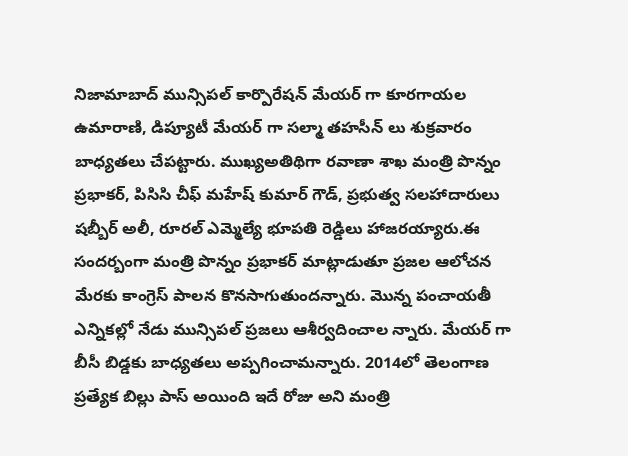నిజామాబాద్ మున్సిపల్ కార్పొరేషన్ మేయర్ గా కూరగాయల ఉమారాణి, డిప్యూటీ మేయర్ గా సల్మా తహసీన్ లు శుక్రవారం బాధ్యతలు చేపట్టారు. ముఖ్యఅతిథిగా రవాణా శాఖ మంత్రి పొన్నం ప్రభాకర్, పిసిసి చీఫ్ మహేష్ కుమార్ గౌడ్, ప్రభుత్వ సలహాదారులు షబ్బీర్ అలీ, రూరల్ ఎమ్మెల్యే భూపతి రెడ్డిలు హాజరయ్యారు.ఈ సందర్బంగా మంత్రి పొన్నం ప్రభాకర్ మాట్లాడుతూ ప్రజల ఆలోచన మేరకు కాంగ్రెస్ పాలన కొనసాగుతుందన్నారు. మొన్న పంచాయతీ ఎన్నికల్లో నేడు మున్సిపల్ ప్రజలు ఆశీర్వదించాల న్నారు. మేయర్ గా బీసీ బిడ్డకు బాధ్యతలు అప్పగించామన్నారు. 2014లో తెలంగాణ ప్రత్యేక బిల్లు పాస్ అయింది ఇదే రోజు అని మంత్రి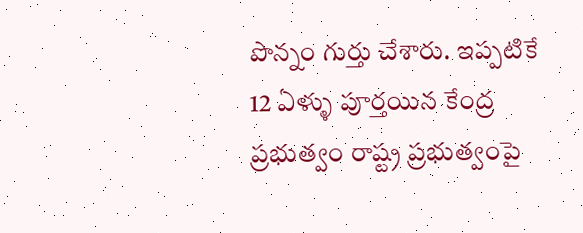పొన్నం గుర్తు చేశారు. ఇప్పటికే 12 ఏళ్ళు పూర్తయిన కేంద్ర ప్రభుత్వం రాష్ట్ర ప్రభుత్వంపై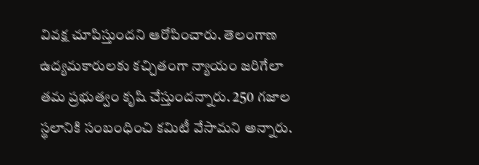వివక్ష చూపిస్తుందని ఆరోపించారు. తెలంగాణ ఉద్యమకారులకు కచ్చితంగా న్యాయం జరిగేలా తమ ప్రభుత్వం కృషి చేస్తుందన్నారు. 250 గజాల స్థలానికి సంబంధించి కమిటీ వేసామని అన్నారు.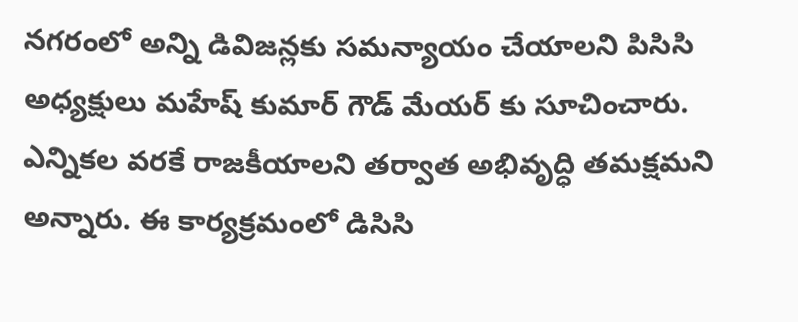నగరంలో అన్ని డివిజన్లకు సమన్యాయం చేయాలని పిసిసి అధ్యక్షులు మహేష్ కుమార్ గౌడ్ మేయర్ కు సూచించారు. ఎన్నికల వరకే రాజకీయాలని తర్వాత అభివృద్ధి తమక్షమని అన్నారు. ఈ కార్యక్రమంలో డిసిసి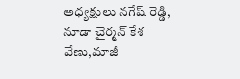అధ్యక్షులు నగేష్ రెడ్డి, నూడా చైర్మన్ కేశ వేణు,మాజీ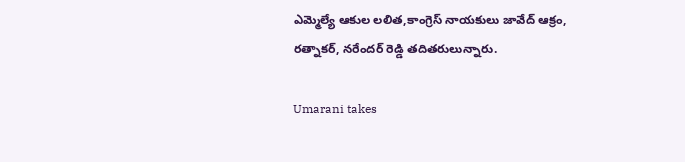ఎమ్మెల్యే ఆకుల లలిత,కాంగ్రెస్ నాయకులు జావేద్ ఆక్రం, రత్నాకర్, నరేందర్ రెడ్డి తదితరులున్నారు.

Umarani takes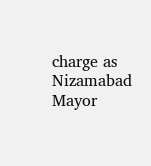charge as Nizamabad Mayor